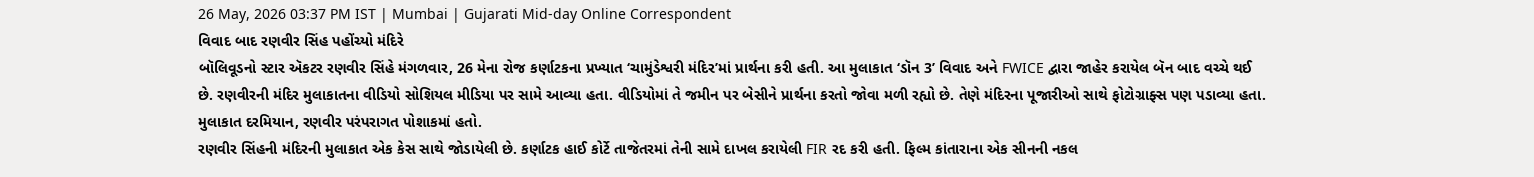26 May, 2026 03:37 PM IST | Mumbai | Gujarati Mid-day Online Correspondent
વિવાદ બાદ રણવીર સિંહ પહોંચ્યો મંદિરે
બૉલિવૂડનો સ્ટાર ઍકટર રણવીર સિંહે મંગળવાર, 26 મેના રોજ કર્ણાટકના પ્રખ્યાત ‘ચામુંડેશ્વરી મંદિર’માં પ્રાર્થના કરી હતી. આ મુલાકાત ‘ડૉન 3’ વિવાદ અને FWICE દ્વારા જાહેર કરાયેલ બૅન બાદ વચ્ચે થઈ છે. રણવીરની મંદિર મુલાકાતના વીડિયો સોશિયલ મીડિયા પર સામે આવ્યા હતા. વીડિયોમાં તે જમીન પર બેસીને પ્રાર્થના કરતો જોવા મળી રહ્યો છે. તેણે મંદિરના પૂજારીઓ સાથે ફોટોગ્રાફ્સ પણ પડાવ્યા હતા. મુલાકાત દરમિયાન, રણવીર પરંપરાગત પોશાકમાં હતો.
રણવીર સિંહની મંદિરની મુલાકાત એક કેસ સાથે જોડાયેલી છે. કર્ણાટક હાઈ કોર્ટે તાજેતરમાં તેની સામે દાખલ કરાયેલી FIR રદ કરી હતી. ફિલ્મ કાંતારાના એક સીનની નકલ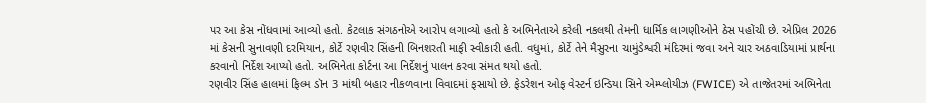પર આ કેસ નોંધવામાં આવ્યો હતો. કેટલાક સંગઠનોએ આરોપ લગાવ્યો હતો કે અભિનેતાએ કરેલી નકલથી તેમની ધાર્મિક લાગણીઓને ઠેસ પહોંચી છે. એપ્રિલ 2026 માં કેસની સુનાવણી દરમિયાન, કોર્ટે રણવીર સિંહની બિનશરતી માફી સ્વીકારી હતી. વધુમાં, કોર્ટે તેને મૈસુરના ચામુંડેશ્વરી મંદિરમાં જવા અને ચાર અઠવાડિયામાં પ્રાર્થના કરવાનો નિર્દેશ આપ્યો હતો. અભિનેતા કોર્ટના આ નિર્દેશનું પાલન કરવા સંમત થયો હતો.
રણવીર સિંહ હાલમાં ફિલ્મ ડૉન 3 માંથી બહાર નીકળવાના વિવાદમાં ફસાયો છે. ફેડરેશન ઓફ વેસ્ટર્ન ઇન્ડિયા સિને એમ્પ્લોયીઝ (FWICE) એ તાજેતરમાં અભિનેતા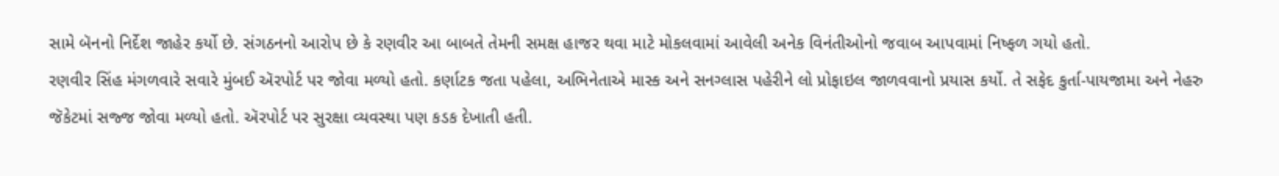સામે બૅનનો નિર્દેશ જાહેર કર્યો છે. સંગઠનનો આરોપ છે કે રણવીર આ બાબતે તેમની સમક્ષ હાજર થવા માટે મોકલવામાં આવેલી અનેક વિનંતીઓનો જવાબ આપવામાં નિષ્ફળ ગયો હતો.
રણવીર સિંહ મંગળવારે સવારે મુંબઈ ઍરપોર્ટ પર જોવા મળ્યો હતો. કર્ણાટક જતા પહેલા, અભિનેતાએ માસ્ક અને સનગ્લાસ પહેરીને લો પ્રોફાઇલ જાળવવાનો પ્રયાસ કર્યો. તે સફેદ કુર્તા-પાયજામા અને નેહરુ જૅકેટમાં સજ્જ જોવા મળ્યો હતો. ઍરપોર્ટ પર સુરક્ષા વ્યવસ્થા પણ કડક દેખાતી હતી.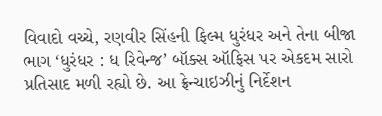વિવાદો વચ્ચે, રણવીર સિંહની ફિલ્મ ધુરંધર અને તેના બીજા ભાગ ‘ધુરંધર : ધ રિવેન્જ’ બૉક્સ ઑફિસ પર એકદમ સારો પ્રતિસાદ મળી રહ્યો છે. આ ફ્રેન્ચાઇઝીનું નિર્દેશન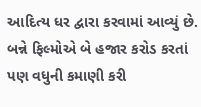આદિત્ય ધર દ્વારા કરવામાં આવ્યું છે. બન્ને ફિલ્મોએ બે હજાર કરોડ કરતાં પણ વધુની કમાણી કરી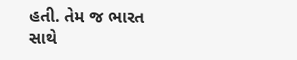હતી. તેમ જ ભારત સાથે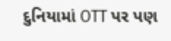દુનિયામાં OTT પર પણ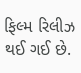ફિલ્મ રિલીઝ થઈ ગઈ છે.